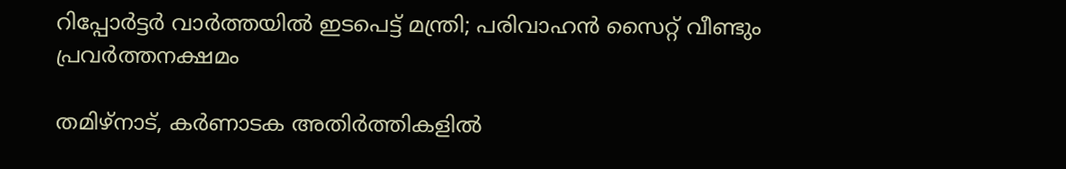റിപ്പോർട്ടർ വാർത്തയിൽ ഇടപെട്ട് മന്ത്രി; പരിവാഹൻ സൈറ്റ് വീണ്ടും പ്രവർത്തനക്ഷമം

തമിഴ്നാട്, കര്‍ണാടക അതിര്‍ത്തികളില്‍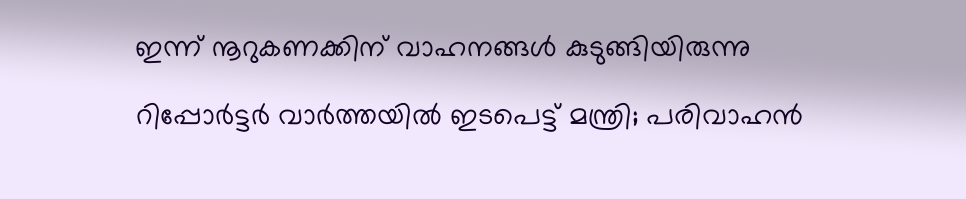ഇന്ന് നൂറുകണക്കിന് വാഹനങ്ങള്‍ കുടുങ്ങിയിരുന്നു

റിപ്പോർട്ടർ വാർത്തയിൽ ഇടപെട്ട് മന്ത്രി; പരിവാഹൻ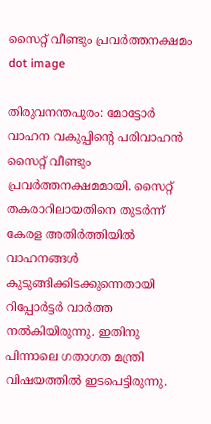സൈറ്റ് വീണ്ടും പ്രവർത്തനക്ഷമം
dot image

തിരുവനന്തപുരം: മോട്ടോര്‍ വാഹന വകുപ്പിന്റെ പരിവാഹന്‍ സൈറ്റ് വീണ്ടും പ്രവര്‍ത്തനക്ഷമമായി. സൈറ്റ് തകരാറിലായതിനെ തുടര്‍ന്ന് കേരള അതിര്‍ത്തിയില്‍ വാഹനങ്ങള്‍ കുടുങ്ങിക്കിടക്കുന്നെതായി റിപ്പോര്‍ട്ടര്‍ വാര്‍ത്ത നല്‍കിയിരുന്നു. ഇതിനു പിന്നാലെ ഗതാഗത മന്ത്രി വിഷയത്തില്‍ ഇടപെട്ടിരുന്നു.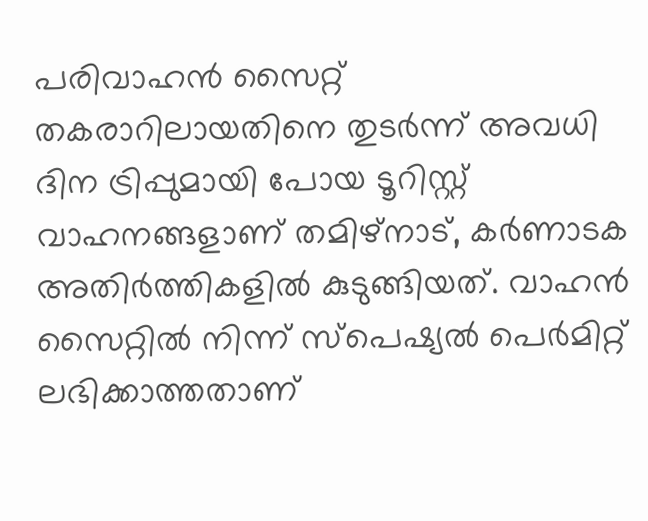പരിവാഹന്‍ സൈറ്റ് തകരാറിലായതിനെ തുടര്‍ന്ന് അവധി ദിന ട്രിപ്പുമായി പോയ ടൂറിസ്റ്റ് വാഹനങ്ങളാണ് തമിഴ്നാട്, കര്‍ണാടക അതിര്‍ത്തികളില്‍ കുടുങ്ങിയത്. വാഹന്‍ സൈറ്റില്‍ നിന്ന് സ്‌പെഷ്യല്‍ പെര്‍മിറ്റ് ലഭിക്കാത്തതാണ്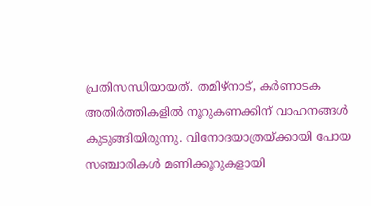പ്രതിസന്ധിയായത്. തമിഴ്നാട്, കര്‍ണാടക അതിര്‍ത്തികളില്‍ നൂറുകണക്കിന് വാഹനങ്ങള്‍ കുടുങ്ങിയിരുന്നു. വിനോദയാത്രയ്ക്കായി പോയ സഞ്ചാരികള്‍ മണിക്കൂറുകളായി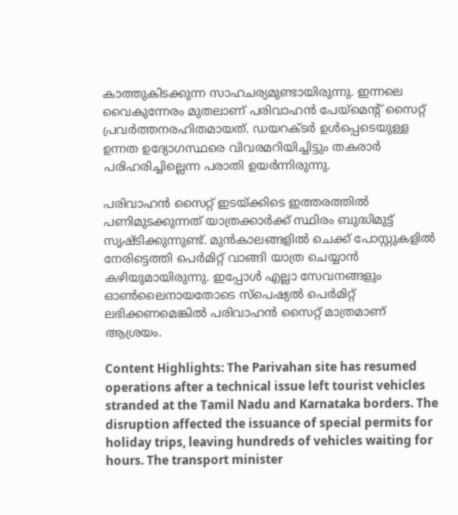കാത്തുകിടക്കുന്ന സാഹചര്യമുണ്ടായിരുന്നു. ഇന്നലെ വൈകുന്നേരം മുതലാണ് പരിവാഹന്‍ പേയ്മെന്റ് സൈറ്റ് പ്രവര്‍ത്തനരഹിതമായത്. ഡയറക്ടര്‍ ഉള്‍പ്പെടെയുള്ള ഉന്നത ഉദ്യോഗസ്ഥരെ വിവരമറിയിച്ചിട്ടും തകരാര്‍ പരിഹരിച്ചില്ലെന്ന പരാതി ഉയര്‍ന്നിരുന്നു.

പരിവാഹന്‍ സൈറ്റ് ഇടയ്ക്കിടെ ഇത്തരത്തില്‍ പണിമുടക്കുന്നത് യാത്രക്കാര്‍ക്ക് സ്ഥിരം ബുദ്ധിമുട്ട് സൃഷ്ടിക്കുന്നുണ്ട്. മുന്‍കാലങ്ങളില്‍ ചെക്ക് പോസ്റ്റുകളില്‍ നേരിട്ടെത്തി പെര്‍മിറ്റ് വാങ്ങി യാത്ര ചെയ്യാന്‍ കഴിയുമായിരുന്നു. ഇപ്പോള്‍ എല്ലാ സേവനങ്ങളും ഓണ്‍ലൈനായതോടെ സ്‌പെഷ്യല്‍ പെര്‍മിറ്റ് ലഭിക്കണമെങ്കില്‍ പരിവാഹന്‍ സൈറ്റ് മാത്രമാണ് ആശ്രയം.

Content Highlights: The Parivahan site has resumed operations after a technical issue left tourist vehicles stranded at the Tamil Nadu and Karnataka borders. The disruption affected the issuance of special permits for holiday trips, leaving hundreds of vehicles waiting for hours. The transport minister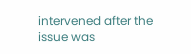intervened after the issue was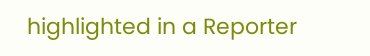highlighted in a Reporter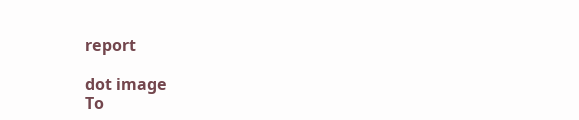report

dot image
To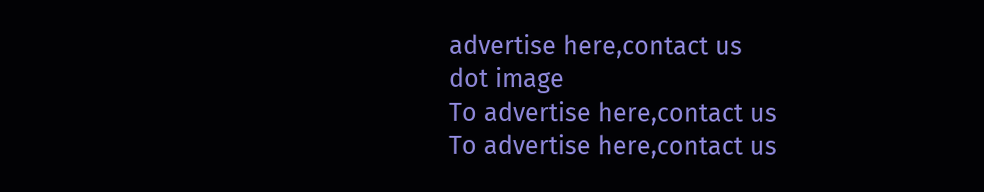advertise here,contact us
dot image
To advertise here,contact us
To advertise here,contact us